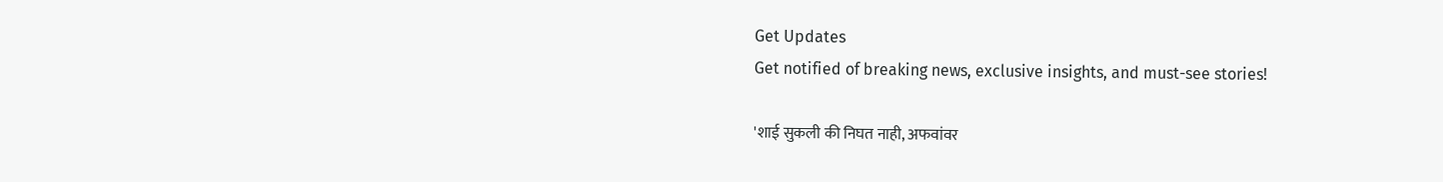Get Updates
Get notified of breaking news, exclusive insights, and must-see stories!

'शाई सुकली की निघत नाही, अफवांवर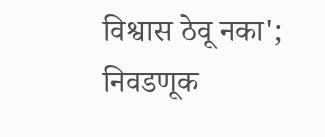विश्वास ठेवू नका'; निवडणूक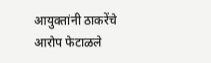आयुक्तांनी ठाकरेंचे आरोप फेटाळले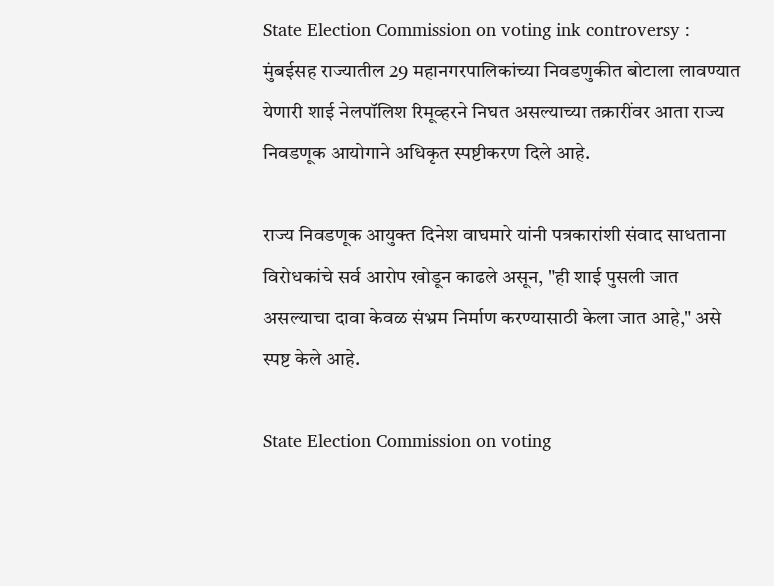State Election Commission on voting ink controversy : मुंबईसह राज्यातील 29 महानगरपालिकांच्या निवडणुकीत बोटाला लावण्यात येणारी शाई नेलपॉलिश रिमूव्हरने निघत असल्याच्या तक्रारींवर आता राज्य निवडणूक आयोगाने अधिकृत स्पष्टीकरण दिले आहे.

राज्य निवडणूक आयुक्त दिनेश वाघमारे यांनी पत्रकारांशी संवाद साधताना विरोधकांचे सर्व आरोप खोडून काढले असून, "ही शाई पुसली जात असल्याचा दावा केवळ संभ्रम निर्माण करण्यासाठी केला जात आहे," असे स्पष्ट केले आहे.

State Election Commission on voting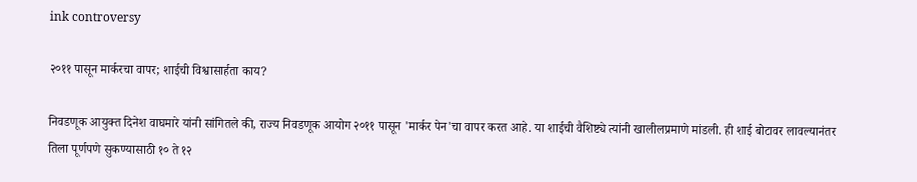ink controversy

२०११ पासून मार्करचा वापर; शाईची विश्वासार्हता काय?

निवडणूक आयुक्त दिनेश वाघमारे यांनी सांगितले की, राज्य निवडणूक आयोग २०११ पासून 'मार्कर पेन'चा वापर करत आहे. या शाईची वैशिष्ट्ये त्यांनी खालीलप्रमाणे मांडली. ही शाई बोटावर लावल्यानंतर तिला पूर्णपणे सुकण्यासाठी १० ते १२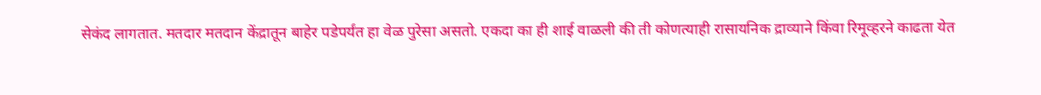सेकंद लागतात. मतदार मतदान केंद्रातून बाहेर पडेपर्यंत हा वेळ पुरेसा असतो. एकदा का ही शाई वाळली की ती कोणत्याही रासायनिक द्राव्याने किंवा रिमूव्हरने काढता येत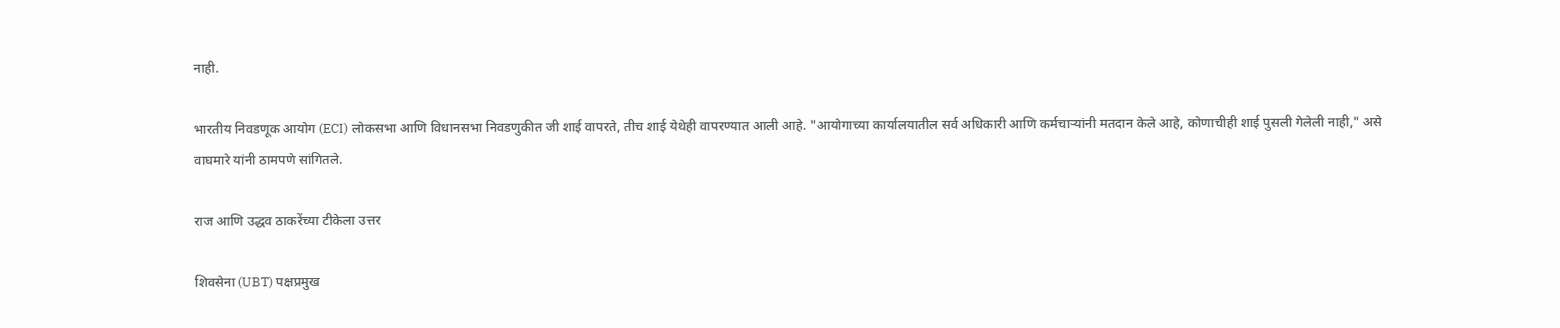नाही.

भारतीय निवडणूक आयोग (ECI) लोकसभा आणि विधानसभा निवडणुकीत जी शाई वापरते, तीच शाई येथेही वापरण्यात आली आहे. "आयोगाच्या कार्यालयातील सर्व अधिकारी आणि कर्मचाऱ्यांनी मतदान केले आहे, कोणाचीही शाई पुसली गेलेली नाही," असे वाघमारे यांनी ठामपणे सांगितले.

राज आणि उद्धव ठाकरेंच्या टीकेला उत्तर

शिवसेना (UBT) पक्षप्रमुख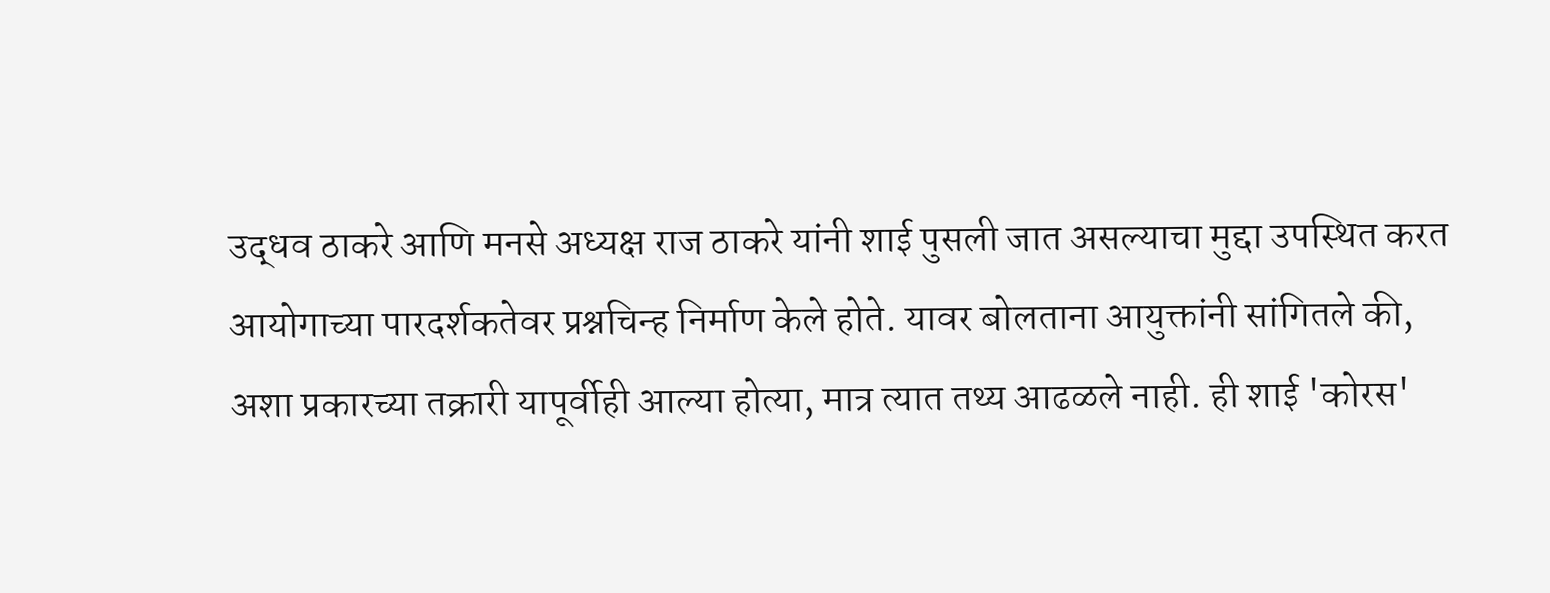उद्धव ठाकरे आणि मनसे अध्यक्ष राज ठाकरे यांनी शाई पुसली जात असल्याचा मुद्दा उपस्थित करत आयोगाच्या पारदर्शकतेवर प्रश्नचिन्ह निर्माण केले होते. यावर बोलताना आयुक्तांनी सांगितले की, अशा प्रकारच्या तक्रारी यापूर्वीही आल्या होत्या, मात्र त्यात तथ्य आढळले नाही. ही शाई 'कोरस'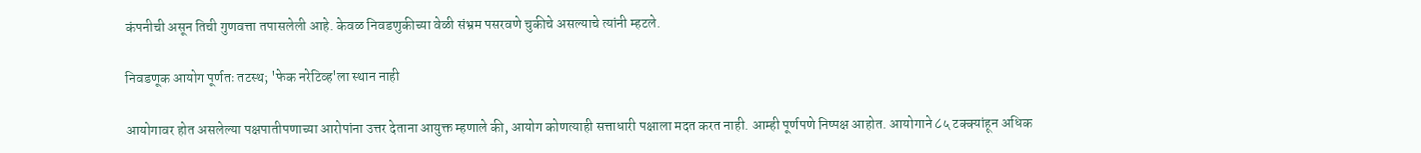कंपनीची असून तिची गुणवत्ता तपासलेली आहे. केवळ निवडणुकीच्या वेळी संभ्रम पसरवणे चुकीचे असल्याचे त्यांनी म्हटले.

निवडणूक आयोग पूर्णतः तटस्थ; 'फेक नरेटिव्ह'ला स्थान नाही

आयोगावर होत असलेल्या पक्षपातीपणाच्या आरोपांना उत्तर देताना आयुक्त म्हणाले की, आयोग कोणत्याही सत्ताधारी पक्षाला मदत करत नाही. आम्ही पूर्णपणे निष्पक्ष आहोत. आयोगाने ८५ टक्क्यांहून अधिक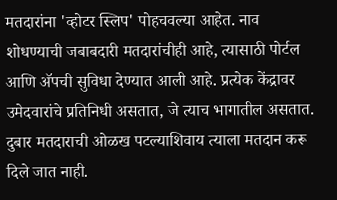मतदारांना 'व्होटर स्लिप' पोहचवल्या आहेत. नाव शोधण्याची जबाबदारी मतदारांचीही आहे, त्यासाठी पोर्टल आणि अ‍ॅपची सुविधा देण्यात आली आहे. प्रत्येक केंद्रावर उमेदवारांचे प्रतिनिधी असतात, जे त्याच भागातील असतात. दुबार मतदाराची ओळख पटल्याशिवाय त्याला मतदान करू दिले जात नाही.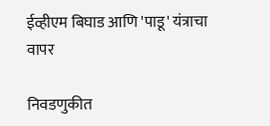ईव्हीएम बिघाड आणि 'पाडू' यंत्राचा वापर

निवडणुकीत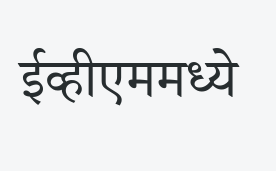ईव्हीएममध्ये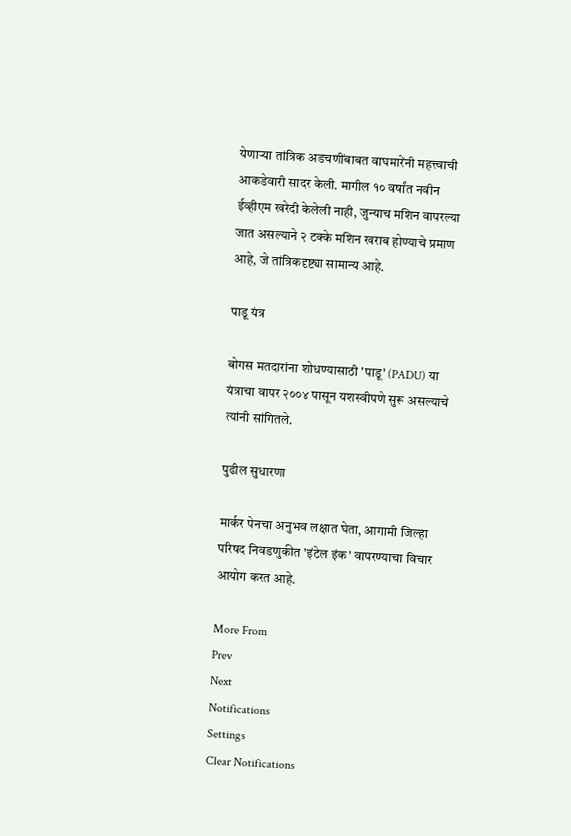येणाऱ्या तांत्रिक अडचणींबाबत वाघमारेंनी महत्त्वाची आकडेवारी सादर केली. मागील १० वर्षांत नवीन ईव्हीएम खरेदी केलेली नाही, जुन्याच मशिन वापरल्या जात असल्याने २ टक्के मशिन खराब होण्याचे प्रमाण आहे, जे तांत्रिकदृष्ट्या सामान्य आहे.

पाडू यंत्र

बोगस मतदारांना शोधण्यासाठी 'पाडू' (PADU) या यंत्राचा वापर २००४ पासून यशस्वीपणे सुरू असल्याचे त्यांनी सांगितले.

पुढील सुधारणा

मार्कर पेनचा अनुभव लक्षात घेता, आगामी जिल्हा परिषद निवडणुकीत 'इंटेल इंक' वापरण्याचा विचार आयोग करत आहे.

More From
Prev
Next
Notifications
Settings
Clear Notifications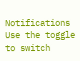Notifications
Use the toggle to switch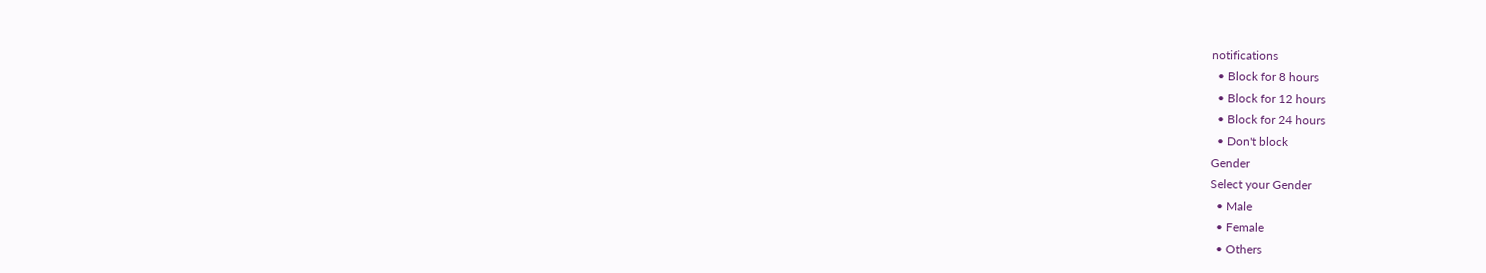notifications
  • Block for 8 hours
  • Block for 12 hours
  • Block for 24 hours
  • Don't block
Gender
Select your Gender
  • Male
  • Female
  • Others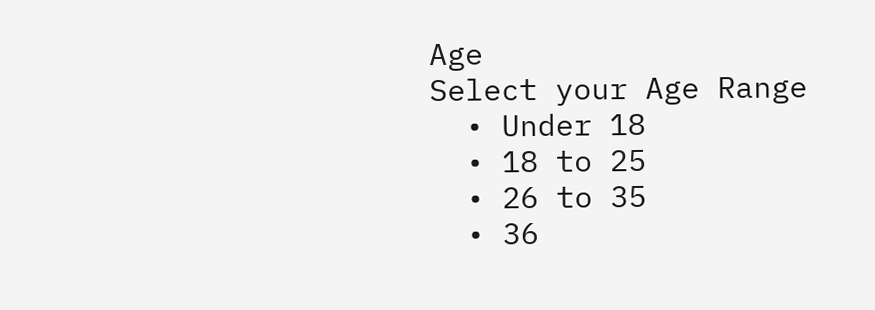Age
Select your Age Range
  • Under 18
  • 18 to 25
  • 26 to 35
  • 36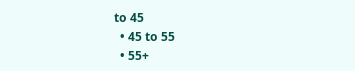to 45
  • 45 to 55
  • 55+